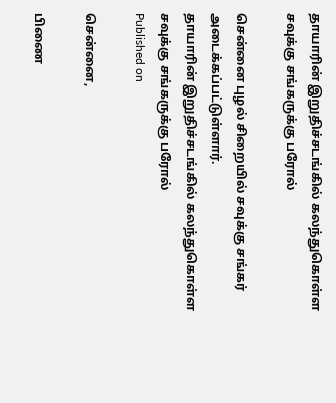தாயாரின் இறுதிச்சடங்கில் கலந்துகொள்ள சவுக்கு சங்கருக்கு பரோல்

சென்னை புழல் சிறையில் சவுக்கு சங்கர் அடைக்கப்பட்டுள்ளார்.
தாயாரின் இறுதிச்சடங்கில் கலந்துகொள்ள சவுக்கு சங்கருக்கு பரோல்
Published on

சென்னை,

பிணை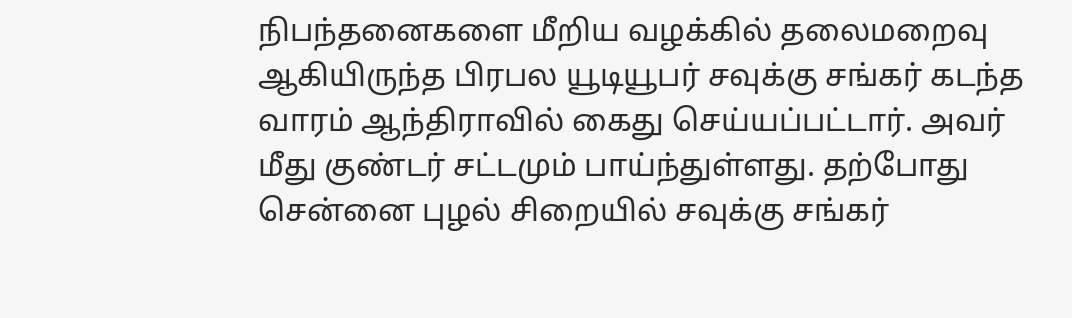நிபந்தனைகளை மீறிய வழக்கில் தலைமறைவு ஆகியிருந்த பிரபல யூடியூபர் சவுக்கு சங்கர் கடந்த வாரம் ஆந்திராவில் கைது செய்யப்பட்டார். அவர் மீது குண்டர் சட்டமும் பாய்ந்துள்ளது. தற்போது சென்னை புழல் சிறையில் சவுக்கு சங்கர்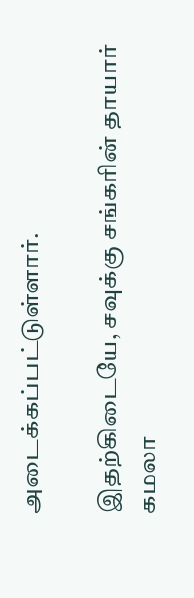அடைக்கப்பட்டுள்ளார்.

இதற்கிடையே, சவுக்கு சங்கரின் தாயார் கமலா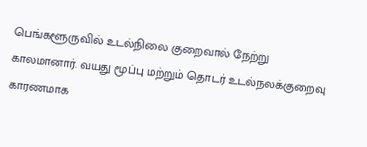பெங்களூருவில் உடல்நிலை குறைவால் நேற்று காலமானார். வயது மூப்பு மற்றும் தொடர் உடல்நலக்குறைவு காரணமாக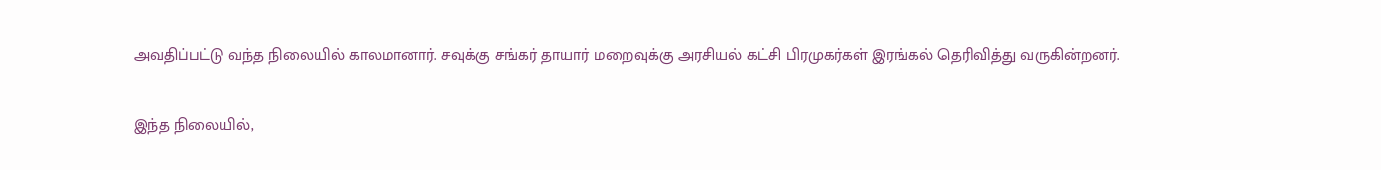அவதிப்பட்டு வந்த நிலையில் காலமானார். சவுக்கு சங்கர் தாயார் மறைவுக்கு அரசியல் கட்சி பிரமுகர்கள் இரங்கல் தெரிவித்து வருகின்றனர்.

இந்த நிலையில்,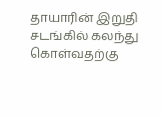தாயாரின் இறுதி சடங்கில் கலந்து கொள்வதற்கு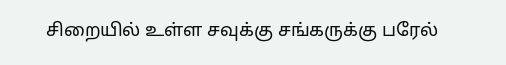சிறையில் உள்ள சவுக்கு சங்கருக்கு பரேல்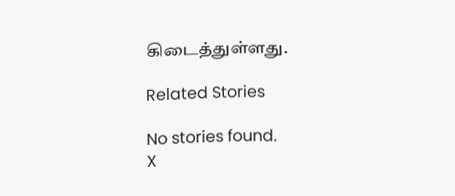கிடைத்துள்ளது.

Related Stories

No stories found.
X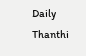Daily Thanthi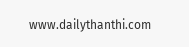www.dailythanthi.com